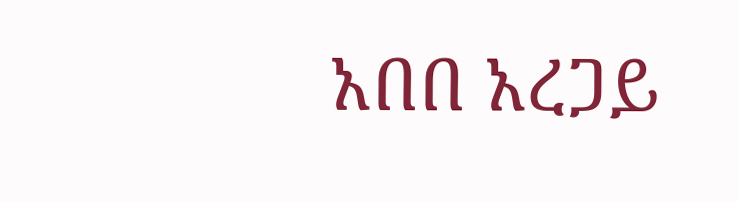አበበ አረጋይ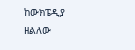ከውክፔዲያ
ዘልለው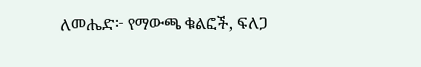ለመሔድ፦ የማውጫ ቁልፎች, ፍለጋ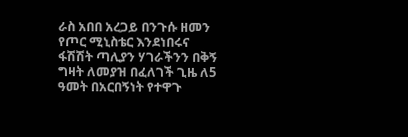ራስ አበበ አረጋይ በንጉሱ ዘመን የጦር ሚኒስቴር እንደነበሩና ፋሽሽት ጣሊያን ሃገራችንን በቅኝ ግዛት ለመያዝ በፈለገች ጊዜ ለ5 ዓመት በአርበኝነት የተዋጉ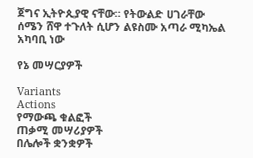ጀግና ኢትዮጲያዊ ናቸው። የትውልድ ሀገራቸው ሰሜን ሸዋ ተጉለት ሲሆን ልዩስሙ አጣራ ሚካኤል አካባቢ ነው

የኔ መሣርያዎች

Variants
Actions
የማውጫ ቁልፎች
ጠቃሚ መሣሪያዎች
በሌሎች ቋንቋዎች